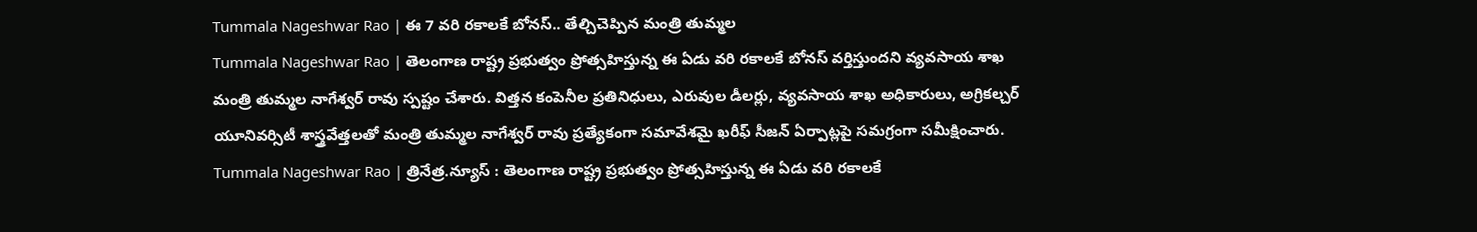Tummala Nageshwar Rao | ఈ 7 వరి రకాలకే బోనస్.. తేల్చిచెప్పిన మంత్రి తుమ్మల
Tummala Nageshwar Rao | తెలంగాణ రాష్ట్ర ప్రభుత్వం ప్రోత్సహిస్తున్న ఈ ఏడు వరి రకాలకే బోనస్ వర్తిస్తుందని వ్యవసాయ శాఖ మంత్రి తుమ్మల నాగేశ్వర్ రావు స్పష్టం చేశారు. విత్తన కంపెనీల ప్రతినిధులు, ఎరువుల డీలర్లు, వ్యవసాయ శాఖ అధికారులు, అగ్రికల్చర్ యూనివర్సిటీ శాస్త్రవేత్తలతో మంత్రి తుమ్మల నాగేశ్వర్ రావు ప్రత్యేకంగా సమావేశమై ఖరీఫ్ సీజన్ ఏర్పాట్లపై సమగ్రంగా సమీక్షించారు.
Tummala Nageshwar Rao | త్రినేత్ర.న్యూస్ : తెలంగాణ రాష్ట్ర ప్రభుత్వం ప్రోత్సహిస్తున్న ఈ ఏడు వరి రకాలకే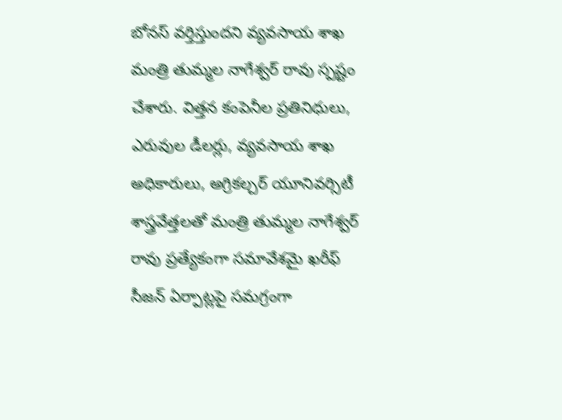బోనస్ వర్తిస్తుందని వ్యవసాయ శాఖ మంత్రి తుమ్మల నాగేశ్వర్ రావు స్పష్టం చేశారు. విత్తన కంపెనీల ప్రతినిధులు, ఎరువుల డీలర్లు, వ్యవసాయ శాఖ అధికారులు, అగ్రికల్చర్ యూనివర్సిటీ శాస్త్రవేత్తలతో మంత్రి తుమ్మల నాగేశ్వర్ రావు ప్రత్యేకంగా సమావేశమై ఖరీఫ్ సీజన్ ఏర్పాట్లపై సమగ్రంగా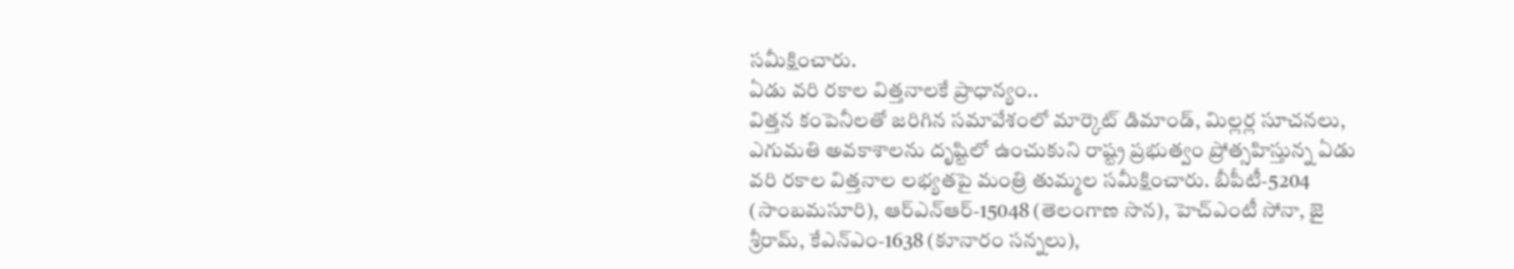సమీక్షించారు.
ఏడు వరి రకాల విత్తనాలకే ప్రాధాన్యం..
విత్తన కంపెనీలతో జరిగిన సమావేశంలో మార్కెట్ డిమాండ్, మిల్లర్ల సూచనలు, ఎగుమతి అవకాశాలను దృష్టిలో ఉంచుకుని రాష్ట్ర ప్రభుత్వం ప్రోత్సహిస్తున్న ఏడు వరి రకాల విత్తనాల లభ్యతపై మంత్రి తుమ్మల సమీక్షించారు. బీపీటీ-5204 (సాంబమసూరి), ఆర్ఎన్ఆర్-15048 (తెలంగాణ సొన), హెచ్ఎంటీ సోనా, జై శ్రీరామ్, కేఎన్ఎం-1638 (కూనారం సన్నలు),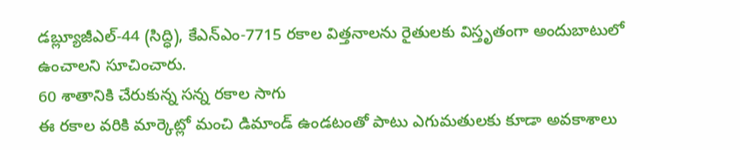డబ్ల్యూజీఎల్-44 (సిద్ధి), కేఎన్ఎం-7715 రకాల విత్తనాలను రైతులకు విస్తృతంగా అందుబాటులో ఉంచాలని సూచించారు.
60 శాతానికి చేరుకున్న సన్న రకాల సాగు
ఈ రకాల వరికి మార్కెట్లో మంచి డిమాండ్ ఉండటంతో పాటు ఎగుమతులకు కూడా అవకాశాలు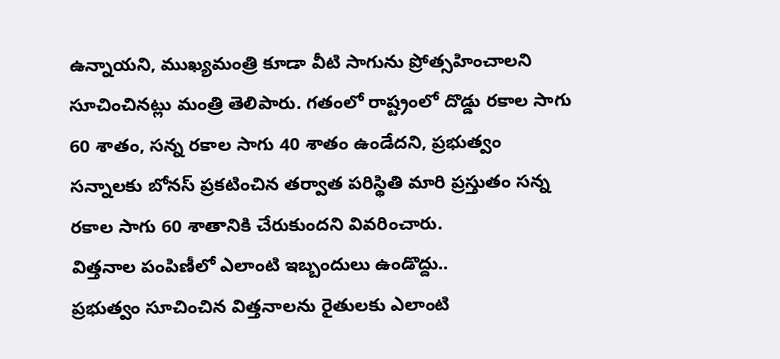ఉన్నాయని, ముఖ్యమంత్రి కూడా వీటి సాగును ప్రోత్సహించాలని సూచించినట్లు మంత్రి తెలిపారు. గతంలో రాష్ట్రంలో దొడ్డు రకాల సాగు 60 శాతం, సన్న రకాల సాగు 40 శాతం ఉండేదని, ప్రభుత్వం సన్నాలకు బోనస్ ప్రకటించిన తర్వాత పరిస్థితి మారి ప్రస్తుతం సన్న రకాల సాగు 60 శాతానికి చేరుకుందని వివరించారు.
విత్తనాల పంపిణీలో ఎలాంటి ఇబ్బందులు ఉండొద్దు..
ప్రభుత్వం సూచించిన విత్తనాలను రైతులకు ఎలాంటి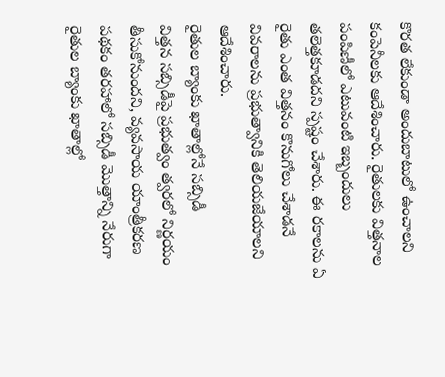కొరత లేకుండా అందుబాటులో ఉంచాలని కంపెనీలకు ఆదేశించారు. రైతులకు విత్తనాల పంపిణీలో ఎటువంటి ఇబ్బందులు తలెత్తకూడదని స్పష్టం చేశారు. ఈ రకాలను ఏ రైతు ఎంత విత్తనం కొనుగోలు చేశాడనే వివరాలను ప్రభుత్వానికి తెలియజేయాలని ఆదేశించారు.
రైతుల బ్యాంకు ఖాతాల్లోనే సబ్సిడీ
విత్తన సబ్సిడీపై ప్రభుత్వం త్వరలో నిర్ణయం తీసుకోనుందని, వ్యవసాయ యాంత్రీకరణ పథకం తరహాలో సబ్సిడీ మొత్తాన్ని నేరుగా రైతుల బ్యాంకు ఖాతాల్లో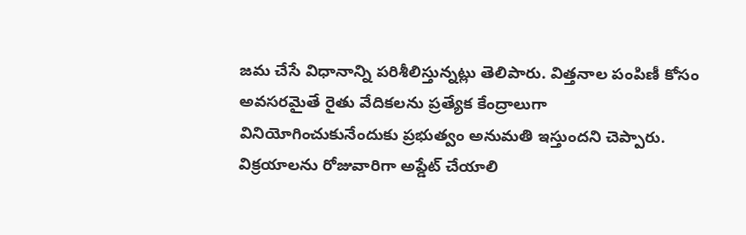జమ చేసే విధానాన్ని పరిశీలిస్తున్నట్లు తెలిపారు. విత్తనాల పంపిణీ కోసం అవసరమైతే రైతు వేదికలను ప్రత్యేక కేంద్రాలుగా వినియోగించుకునేందుకు ప్రభుత్వం అనుమతి ఇస్తుందని చెప్పారు.
విక్రయాలను రోజువారిగా అప్డేట్ చేయాలి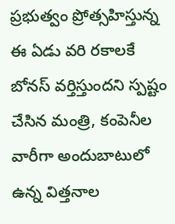ప్రభుత్వం ప్రోత్సహిస్తున్న ఈ ఏడు వరి రకాలకే బోనస్ వర్తిస్తుందని స్పష్టం చేసిన మంత్రి, కంపెనీల వారీగా అందుబాటులో ఉన్న విత్తనాల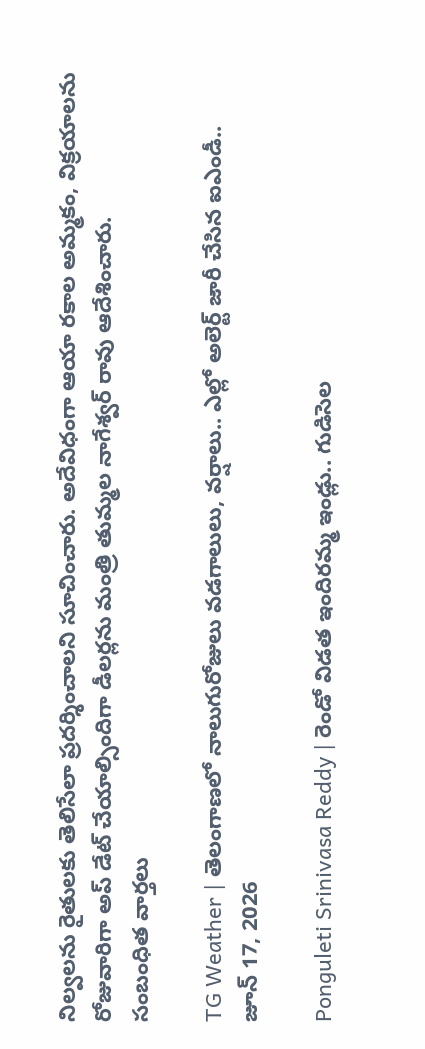నిల్వలను రైతులకు తెలిసేలా ప్రదర్శించాలని సూచించారు. అదేవిధంగా ఆయా రకాల అమ్మకం, విక్రయాలను రోజువారిగా అప్ డేట్ చేయాల్సిందిగా డీలర్లను మంత్రి తుమ్మల నాగేశ్వర్ రావు ఆదేశించారు.
సంబంధిత వార్తలు

TG Weather | తెలంగాణలో నాలుగురోజులు వడగాలులు, వర్షాలు.. ఎల్లో అలెర్ట్ జారీ చేసిన ఐఎండీ..
జూన్ 17, 2026

Ponguleti Srinivasa Reddy | రెండో విడత ఇందిరమ్మ ఇండ్లు.. గుడిసెల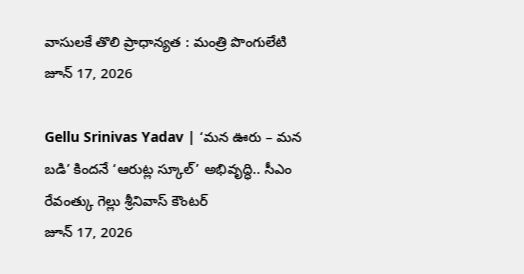వాసులకే తొలి ప్రాధాన్యత : మంత్రి పొంగులేటి
జూన్ 17, 2026

Gellu Srinivas Yadav | ‘మన ఊరు – మన బడి’ కిందనే ‘ఆరుట్ల స్కూల్’ అభివృద్ధి.. సీఎం రేవంత్కు గెల్లు శ్రీనివాస్ కౌంటర్
జూన్ 17, 2026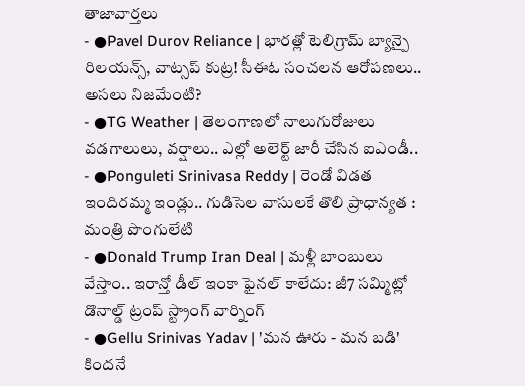తాజావార్తలు
- ●Pavel Durov Reliance | భారత్లో టెలిగ్రామ్ బ్యాన్పై రిలయన్స్, వాట్సప్ కుట్ర! సీఈఓ సంచలన ఆరోపణలు.. అసలు నిజమేంటి?
- ●TG Weather | తెలంగాణలో నాలుగురోజులు వడగాలులు, వర్షాలు.. ఎల్లో అలెర్ట్ జారీ చేసిన ఐఎండీ..
- ●Ponguleti Srinivasa Reddy | రెండో విడత ఇందిరమ్మ ఇండ్లు.. గుడిసెల వాసులకే తొలి ప్రాధాన్యత : మంత్రి పొంగులేటి
- ●Donald Trump Iran Deal | మళ్లీ బాంబులు వేస్తాం.. ఇరాన్తో డీల్ ఇంకా ఫైనల్ కాలేదు: జీ7 సమ్మిట్లో డొనాల్డ్ ట్రంప్ స్ట్రాంగ్ వార్నింగ్
- ●Gellu Srinivas Yadav | 'మన ఊరు - మన బడి' కిందనే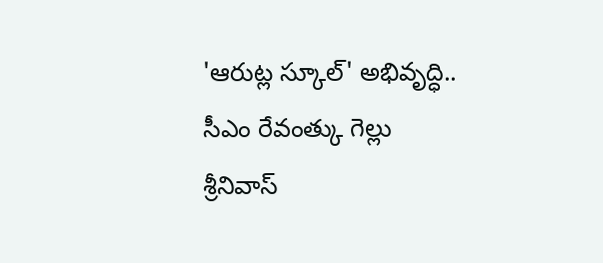'ఆరుట్ల స్కూల్' అభివృద్ధి.. సీఎం రేవంత్కు గెల్లు శ్రీనివాస్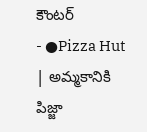కౌంటర్
- ●Pizza Hut | అమ్మకానికి పిజ్జా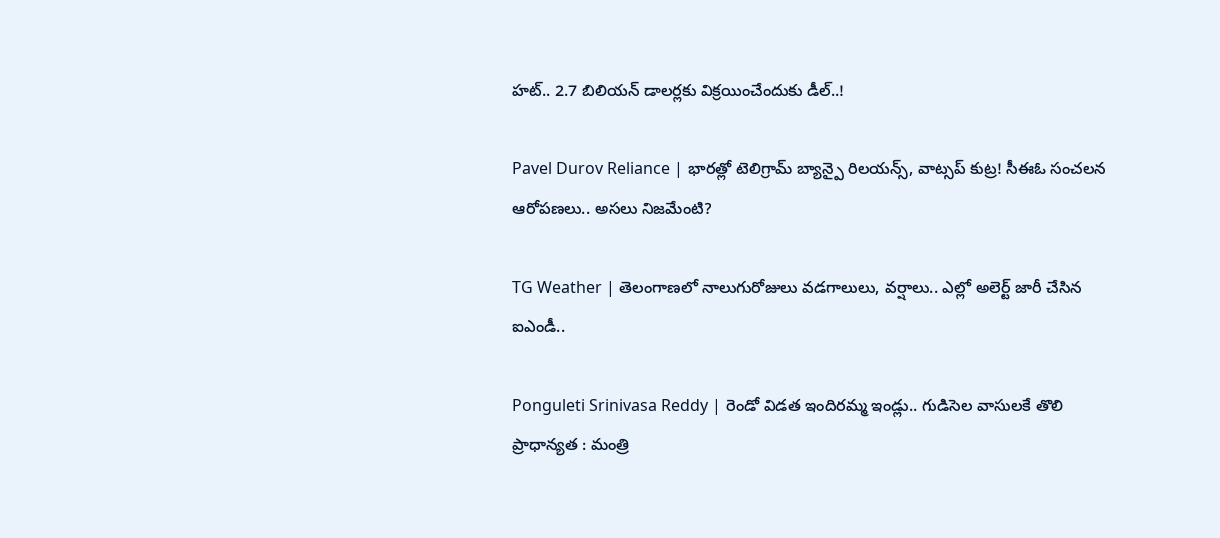హట్.. 2.7 బిలియన్ డాలర్లకు విక్రయించేందుకు డీల్..!

Pavel Durov Reliance | భారత్లో టెలిగ్రామ్ బ్యాన్పై రిలయన్స్, వాట్సప్ కుట్ర! సీఈఓ సంచలన ఆరోపణలు.. అసలు నిజమేంటి?

TG Weather | తెలంగాణలో నాలుగురోజులు వడగాలులు, వర్షాలు.. ఎల్లో అలెర్ట్ జారీ చేసిన ఐఎండీ..

Ponguleti Srinivasa Reddy | రెండో విడత ఇందిరమ్మ ఇండ్లు.. గుడిసెల వాసులకే తొలి ప్రాధాన్యత : మంత్రి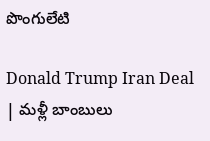పొంగులేటి

Donald Trump Iran Deal | మళ్లీ బాంబులు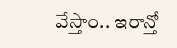వేస్తాం.. ఇరాన్తో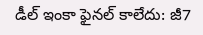డీల్ ఇంకా ఫైనల్ కాలేదు: జీ7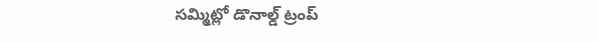సమ్మిట్లో డొనాల్డ్ ట్రంప్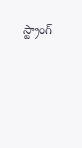స్ట్రాంగ్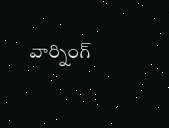వార్నింగ్